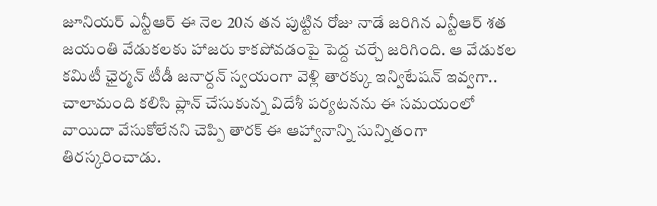జూనియర్ ఎన్టీఆర్ ఈ నెల 20న తన పుట్టిన రోజు నాడే జరిగిన ఎన్టీఆర్ శత జయంతి వేడుకలకు హాజరు కాకపోవడంపై పెద్ద చర్చే జరిగింది. ఆ వేడుకల కమిటీ ఛైర్మన్ టీడీ జనార్దన్ స్వయంగా వెళ్లి తారక్కు ఇన్విటేషన్ ఇవ్వగా.. చాలామంది కలిసి ప్లాన్ చేసుకున్న విదేశీ పర్యటనను ఈ సమయంలో వాయిదా వేసుకోలేనని చెప్పి తారక్ ఈ ఆహ్వానాన్ని సున్నితంగా తిరస్కరించాడు.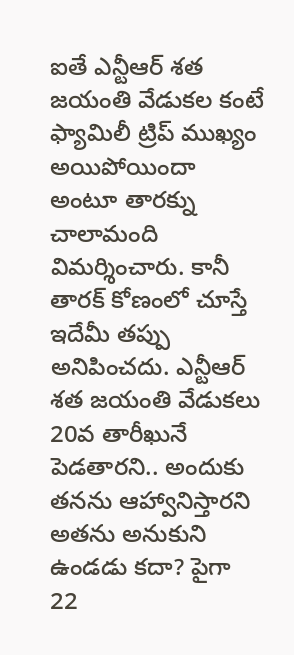ఐతే ఎన్టీఆర్ శత జయంతి వేడుకల కంటే ఫ్యామిలీ ట్రిప్ ముఖ్యం అయిపోయిందా అంటూ తారక్ను చాలామంది విమర్శించారు. కానీ తారక్ కోణంలో చూస్తే ఇదేమీ తప్పు అనిపించదు. ఎన్టీఆర్ శత జయంతి వేడుకలు 20వ తారీఖునే పెడతారని.. అందుకు తనను ఆహ్వానిస్తారని అతను అనుకుని ఉండడు కదా? పైగా 22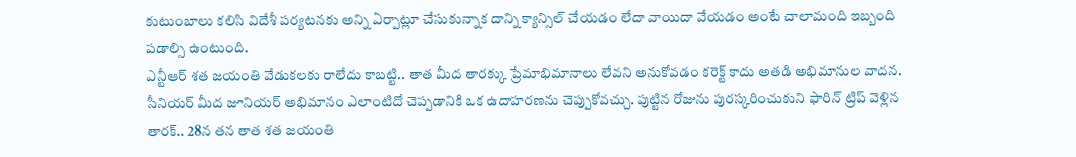కుటుంబాలు కలిసి విదేశీ పర్యటనకు అన్ని ఏర్పాట్లూ చేసుకున్నాక దాన్ని క్యాన్సిల్ చేయడం లేదా వాయిదా వేయడం అంటే చాలామంది ఇబ్బంది పడాల్సి ఉంటుంది.
ఎన్టీఆర్ శత జయంతి వేడుకలకు రాలేదు కాబట్టి.. తాత మీద తారక్కు ప్రేమాభిమానాలు లేవని అనుకోవడం కరెక్ట్ కాదు అతడి అభిమానుల వాదన. సీనియర్ మీద జూనియర్ అభిమానం ఎలాంటిదో చెప్పడానికి ఒక ఉదాహరణను చెప్పుకోవచ్చు. పుట్టిన రోజును పురస్కరించుకుని ఫారిన్ ట్రిప్ వెళ్లిన తారక్.. 28న తన తాత శత జయంతి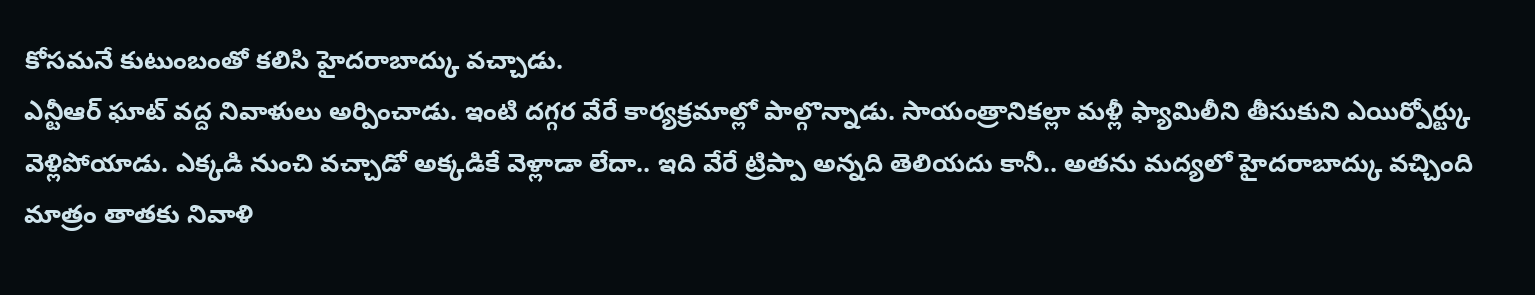కోసమనే కుటుంబంతో కలిసి హైదరాబాద్కు వచ్చాడు.
ఎన్టీఆర్ ఘాట్ వద్ద నివాళులు అర్పించాడు. ఇంటి దగ్గర వేరే కార్యక్రమాల్లో పాల్గొన్నాడు. సాయంత్రానికల్లా మళ్లీ ఫ్యామిలీని తీసుకుని ఎయిర్పోర్ట్కు వెళ్లిపోయాడు. ఎక్కడి నుంచి వచ్చాడో అక్కడికే వెళ్లాడా లేదా.. ఇది వేరే ట్రిప్పా అన్నది తెలియదు కానీ.. అతను మద్యలో హైదరాబాద్కు వచ్చింది మాత్రం తాతకు నివాళి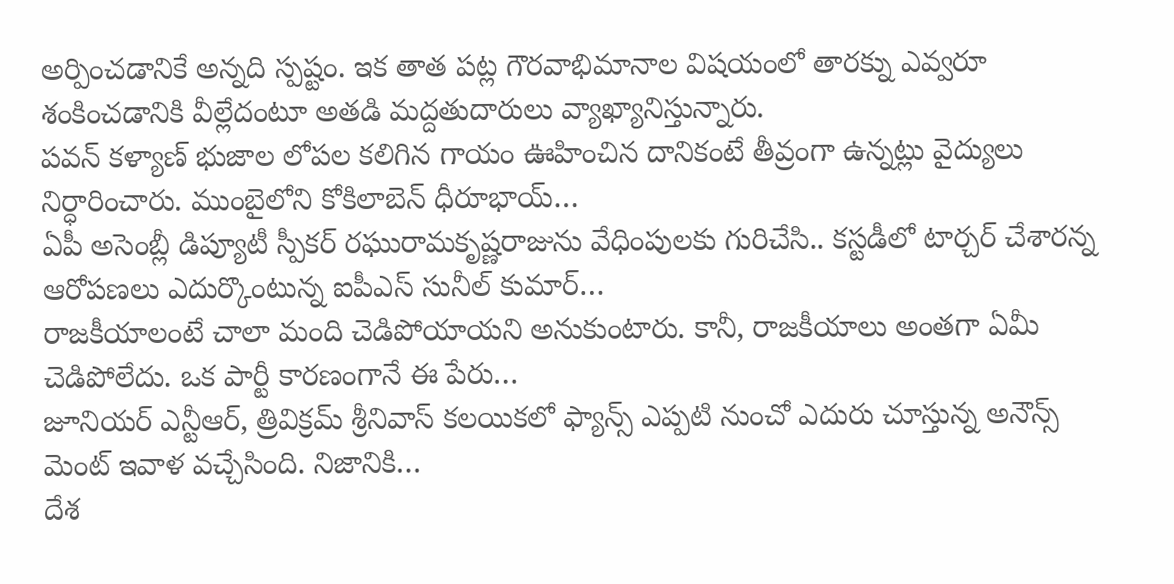అర్పించడానికే అన్నది స్పష్టం. ఇక తాత పట్ల గౌరవాభిమానాల విషయంలో తారక్ను ఎవ్వరూ శంకించడానికి వీల్లేదంటూ అతడి మద్దతుదారులు వ్యాఖ్యానిస్తున్నారు.
పవన్ కళ్యాణ్ భుజాల లోపల కలిగిన గాయం ఊహించిన దానికంటే తీవ్రంగా ఉన్నట్లు వైద్యులు నిర్ధారించారు. ముంబైలోని కోకిలాబెన్ ధీరూభాయ్…
ఏపీ అసెంబ్లీ డిప్యూటీ స్పీకర్ రఘురామకృష్ణరాజును వేధింపులకు గురిచేసి.. కస్టడీలో టార్చర్ చేశారన్న ఆరోపణలు ఎదుర్కొంటున్న ఐపీఎస్ సునీల్ కుమార్…
రాజకీయాలంటే చాలా మంది చెడిపోయాయని అనుకుంటారు. కానీ, రాజకీయాలు అంతగా ఏమీ చెడిపోలేదు. ఒక పార్టీ కారణంగానే ఈ పేరు…
జూనియర్ ఎన్టీఆర్, త్రివిక్రమ్ శ్రీనివాస్ కలయికలో ఫ్యాన్స్ ఎప్పటి నుంచో ఎదురు చూస్తున్న అనౌన్స్ మెంట్ ఇవాళ వచ్చేసింది. నిజానికి…
దేశ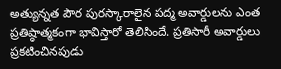అత్యున్నత పౌర పురస్కారాలైన పద్మ అవార్డులను ఎంత ప్రతిష్ఠాత్మకంగా భావిస్తారో తెలిసిందే. ప్రతిసారీ అవార్డులు ప్రకటించినపుడు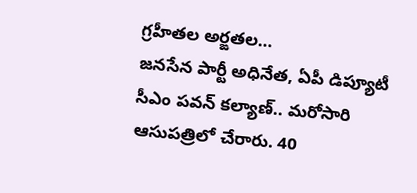గ్రహీతల అర్ఙతల…
జనసేన పార్టీ అధినేత, ఏపీ డిప్యూటీ సీఎం పవన్ కల్యాణ్.. మరోసారి ఆసుపత్రిలో చేరారు. 40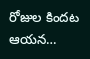రోజుల కిందట ఆయన…